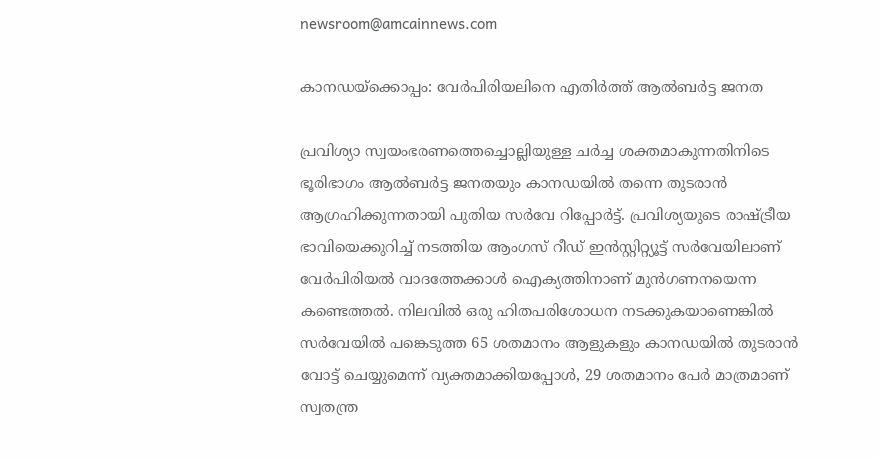newsroom@amcainnews.com

കാനഡയ്‌ക്കൊപ്പം: വേർപിരിയലിനെ എതിർത്ത് ആൽബർട്ട ജനത

പ്രവിശ്യാ സ്വയംഭരണത്തെച്ചൊല്ലിയുള്ള ചർച്ച ശക്തമാകുന്നതിനിടെ ഭൂരിഭാഗം ആൽബർട്ട ജനതയും കാനഡയിൽ തന്നെ തുടരാൻ ആഗ്രഹിക്കുന്നതായി പുതിയ സർവേ റിപ്പോർട്ട്. പ്രവിശ്യയുടെ രാഷ്ട്രീയ ഭാവിയെക്കുറിച്ച് നടത്തിയ ആംഗസ് റീഡ് ഇൻസ്റ്റിറ്റ്യൂട്ട് സർവേയിലാണ് വേർപിരിയൽ വാദത്തേക്കാൾ ഐക്യത്തിനാണ് മുൻഗണനയെന്ന കണ്ടെത്തൽ. നിലവിൽ ഒരു ഹിതപരിശോധന നടക്കുകയാണെങ്കിൽ സർവേയിൽ പങ്കെടുത്ത 65 ശതമാനം ആളുകളും കാനഡയിൽ തുടരാൻ വോട്ട് ചെയ്യുമെന്ന് വ്യക്തമാക്കിയപ്പോൾ, 29 ശതമാനം പേർ മാത്രമാണ് സ്വതന്ത്ര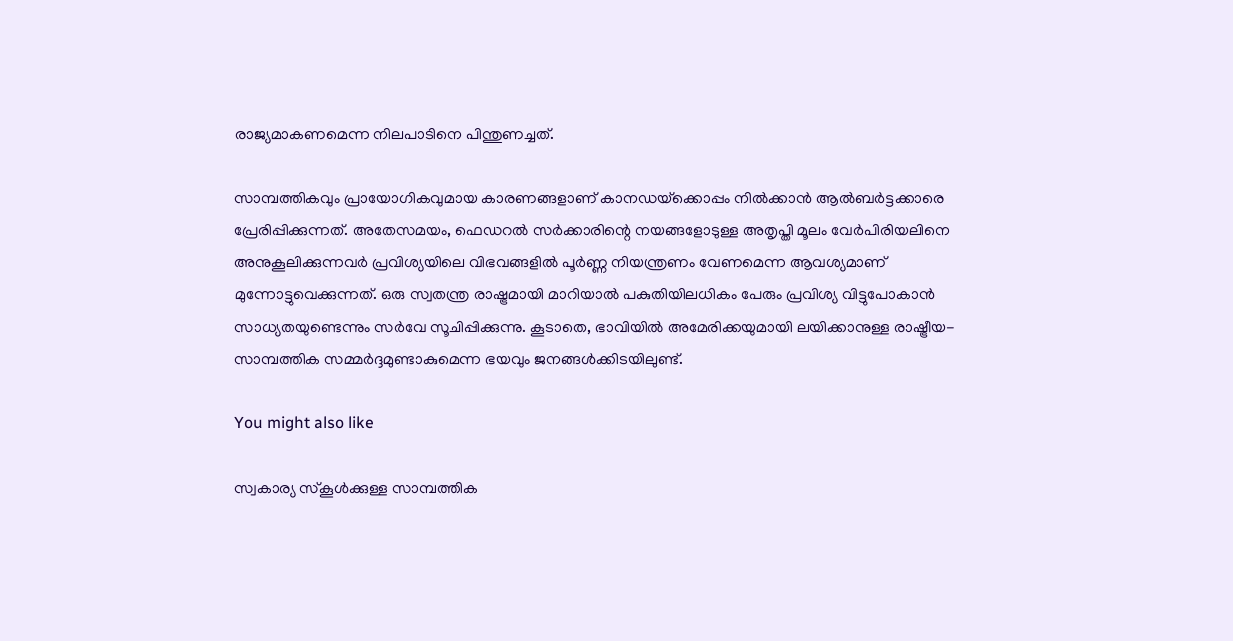രാജ്യമാകണമെന്ന നിലപാടിനെ പിന്തുണച്ചത്.

സാമ്പത്തികവും പ്രായോഗികവുമായ കാരണങ്ങളാണ് കാനഡയ്‌ക്കൊപ്പം നിൽക്കാൻ ആൽബർട്ടക്കാരെ പ്രേരിപ്പിക്കുന്നത്. അതേസമയം, ഫെഡറൽ സർക്കാരിന്റെ നയങ്ങളോടുള്ള അതൃപ്തി മൂലം വേർപിരിയലിനെ അനുകൂലിക്കുന്നവർ പ്രവിശ്യയിലെ വിഭവങ്ങളിൽ പൂർണ്ണ നിയന്ത്രണം വേണമെന്ന ആവശ്യമാണ് മുന്നോട്ടുവെക്കുന്നത്. ഒരു സ്വതന്ത്ര രാഷ്ട്രമായി മാറിയാൽ പകുതിയിലധികം പേരും പ്രവിശ്യ വിട്ടുപോകാൻ സാധ്യതയുണ്ടെന്നും സർവേ സൂചിപ്പിക്കുന്നു. കൂടാതെ, ഭാവിയിൽ അമേരിക്കയുമായി ലയിക്കാനുള്ള രാഷ്ട്രീയ-സാമ്പത്തിക സമ്മർദ്ദമുണ്ടാകുമെന്ന ഭയവും ജനങ്ങൾക്കിടയിലുണ്ട്.

You might also like

സ്വകാര്യ സ്കൂൾക്കുള്ള സാമ്പത്തിക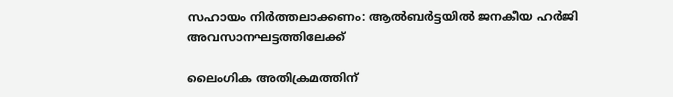സഹായം നിർത്തലാക്കണം: ആൽബർട്ടയിൽ ജനകീയ ഹർജി അവസാനഘട്ടത്തിലേക്ക്

ലൈംഗിക അതിക്രമത്തിന്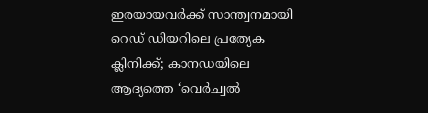ഇരയായവർക്ക് സാന്ത്വനമായി റെഡ് ഡിയറിലെ പ്രത്യേക ക്ലിനിക്ക്; കാനഡയിലെ ആദ്യത്തെ ‘വെർച്വൽ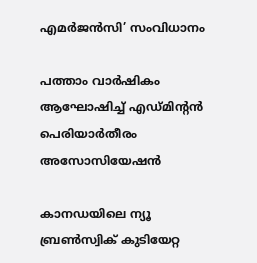എമർജൻസി’ സംവിധാനം

പത്താം വാർഷികം ആഘോഷിച്ച് എഡ്മിന്‍റൻ പെരിയാർതീരം അസോസിയേഷൻ

കാനഡയിലെ ന്യൂ ബ്രൺസ്വിക് കുടിയേറ്റ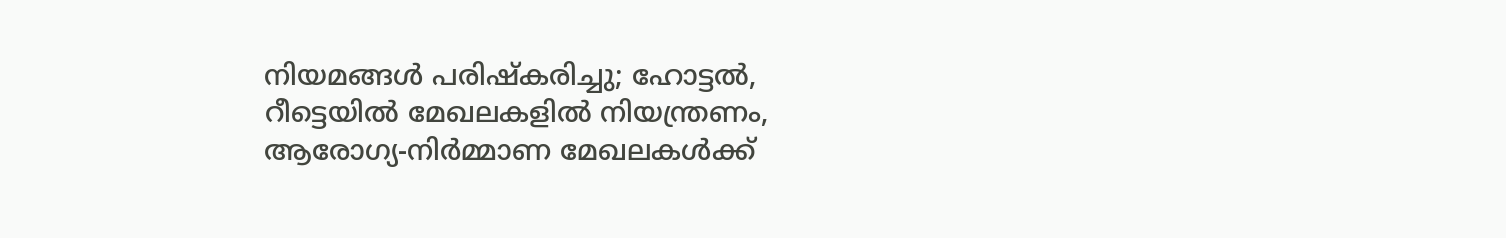നിയമങ്ങൾ പരിഷ്കരിച്ചു; ഹോട്ടൽ, റീട്ടെയിൽ മേഖലകളിൽ നിയന്ത്രണം, ആരോഗ്യ-നിർമ്മാണ മേഖലകൾക്ക്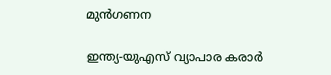മുൻഗണന

ഇന്ത്യ-യുഎസ് വ്യാപാര കരാർ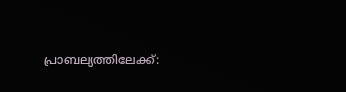പ്രാബല്യത്തിലേക്ക്: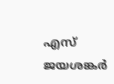എസ് ജയശങ്കർ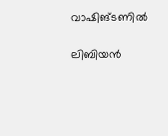വാഷിങ്ടണിൽ

ലിബിയൻ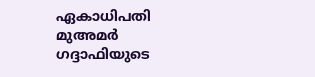ഏകാധിപതി മുഅമർ ഗദ്ദാഫിയുടെ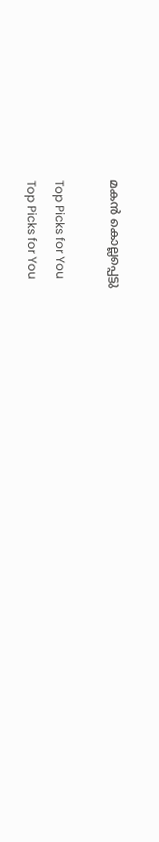മകൻ കൊല്ലപ്പെട്ടു

Top Picks for You
Top Picks for You